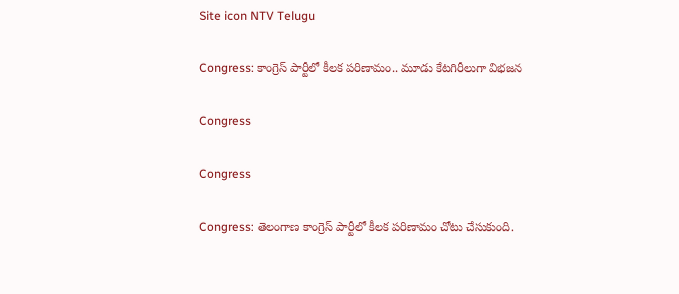Site icon NTV Telugu

Congress: కాంగ్రెస్ పార్టీలో కీలక పరిణామం.. మూడు కేటగిరీలుగా విభజన

Congress

Congress

Congress: తెలంగాణ కాంగ్రెస్ పార్టీలో కీలక పరిణామం చోటు చేసుకుంది.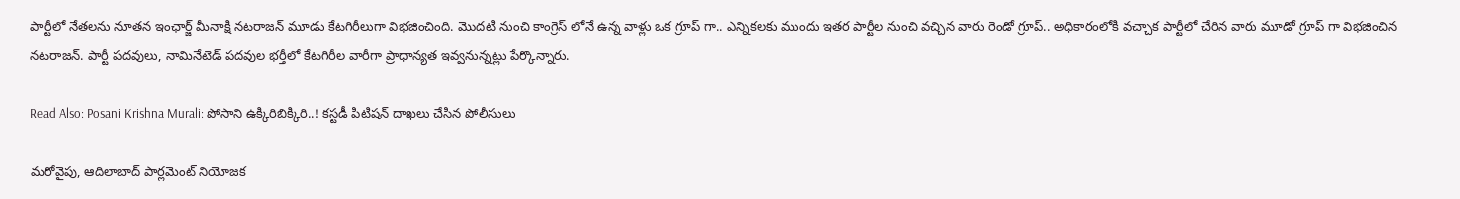పార్టీలో నేతలను నూతన ఇంఛార్జ్ మీనాక్షి నటరాజన్ మూడు కేటగిరీలుగా విభజించింది. మొదటి నుంచి కాంగ్రెస్ లోనే ఉన్న వాళ్లు ఒక గ్రూప్ గా.. ఎన్నికలకు ముందు ఇతర పార్టీల నుంచి వచ్చిన వారు రెండో గ్రూప్.. అధికారంలోకి వచ్చాక పార్టీలో చేరిన వారు మూడో గ్రూప్ గా విభజించిన నటరాజన్. పార్టీ పదవులు, నామినేటెడ్ పదవుల భర్తీలో కేటగిరీల వారీగా ప్రాధాన్యత ఇవ్వనున్నట్లు పేర్కొన్నారు.

Read Also: Posani Krishna Murali: పోసాని ఉక్కిరిబిక్కిరి..! కస్టడీ పిటిషన్‌ దాఖలు చేసిన పోలీసులు

మరోవైపు, ఆదిలాబాద్ పార్లమెంట్ నియోజక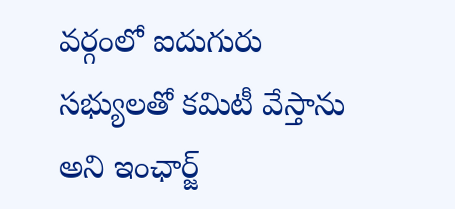వర్గంలో ఐదుగురు సభ్యులతో కమిటీ వేస్తాను అని ఇంఛార్జ్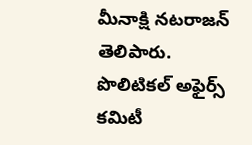మీనాక్షి నటరాజన్ తెలిపారు. పొలిటికల్ అఫైర్స్ కమిటీ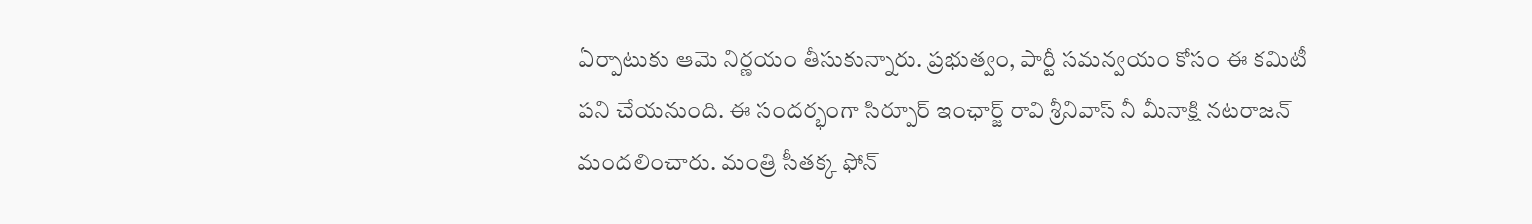ఏర్పాటుకు ఆమె నిర్ణయం తీసుకున్నారు. ప్రభుత్వం, పార్టీ సమన్వయం కోసం ఈ కమిటీ పని చేయనుంది. ఈ సందర్భంగా సిర్పూర్ ఇంఛార్జ్ రావి శ్రీనివాస్ నీ మీనాక్షి నటరాజన్ మందలించారు. మంత్రి సీతక్క ఫోన్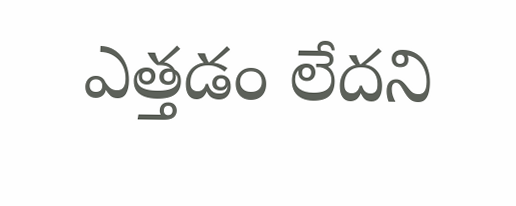ఎత్తడం లేదని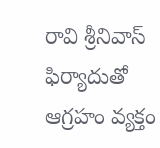రావి శ్రీనివాస్ ఫిర్యాదుతో ఆగ్రహం వ్యక్తం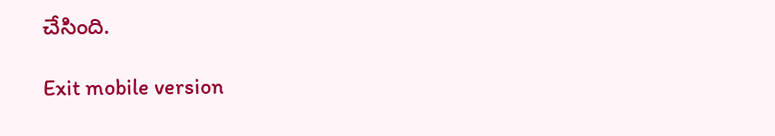చేసింది.

Exit mobile version